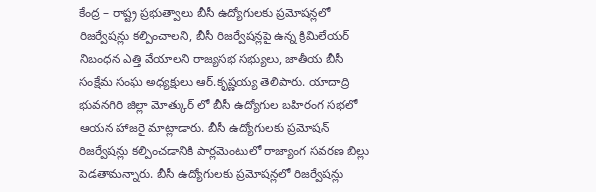కేంద్ర – రాష్ట్ర ప్రభుత్వాలు బీసీ ఉద్యోగులకు ప్రమోషన్లలో రిజర్వేషన్లు కల్పించాలని, బీసీ రిజర్వేషన్లపై ఉన్న క్రిమిలేయర్ నిబంధన ఎత్తి వేయాలని రాజ్యసభ సభ్యులు, జాతీయ బీసీ సంక్షేమ సంఘ అధ్యక్షులు ఆర్.కృష్ణయ్య తెలిపారు. యాదాద్రి భువనగిరి జిల్లా మోత్కుర్ లో బీసీ ఉద్యోగుల బహిరంగ సభలో ఆయన హాజరై మాట్లాడారు. బీసీ ఉద్యోగులకు ప్రమోషన్ రిజర్వేషన్లు కల్పించడానికి పార్లమెంటులో రాజ్యాంగ సవరణ బిల్లు పెడతామన్నారు. బీసీ ఉద్యోగులకు ప్రమోషన్లలో రిజర్వేషన్లు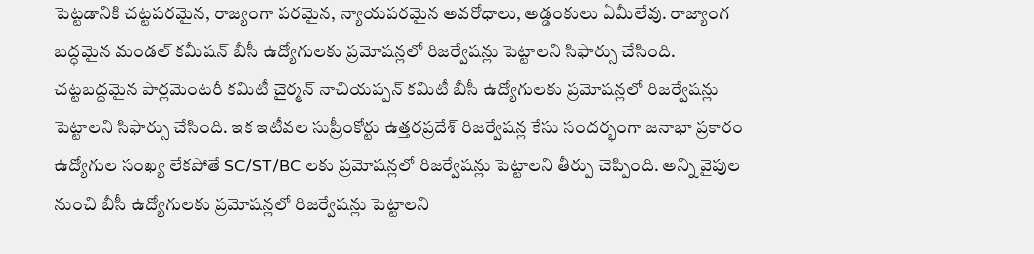పెట్టడానికి చట్టపరమైన, రాజ్యంగా పరమైన, న్యాయపరమైన అవరోధాలు, అడ్డంకులు ఏమీలేవు. రాజ్యాంగ బద్ధమైన మండల్ కమీషన్ బీసీ ఉద్యోగులకు ప్రమోషన్లలో రిజర్వేషన్లు పెట్టాలని సిఫార్సు చేసింది.
చట్టబద్దమైన పార్లమెంటరీ కమిటీ చైర్మన్ నాచియప్పన్ కమిటీ బీసీ ఉద్యోగులకు ప్రమోషన్లలో రిజర్వేషన్లు పెట్టాలని సిఫార్సు చేసింది. ఇక ఇటీవల సుప్రీంకోర్టు ఉత్తరప్రదేశ్ రిజర్వేషన్ల కేసు సందర్భంగా జనాభా ప్రకారం ఉద్యోగుల సంఖ్య లేకపోతే SC/ST/BC లకు ప్రమోషన్లలో రిజర్వేషన్లు పెట్టాలని తీర్పు చెప్పింది. అన్ని వైపుల నుంచి బీసీ ఉద్యోగులకు ప్రమోషన్లలో రిజర్వేషన్లు పెట్టాలని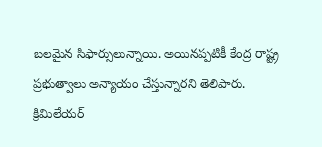బలమైన సిఫార్సులున్నాయి. అయినప్పటికీ కేంద్ర రాష్ట్ర ప్రభుత్వాలు అన్యాయం చేస్తున్నారని తెలిపారు.
క్రిమిలేయర్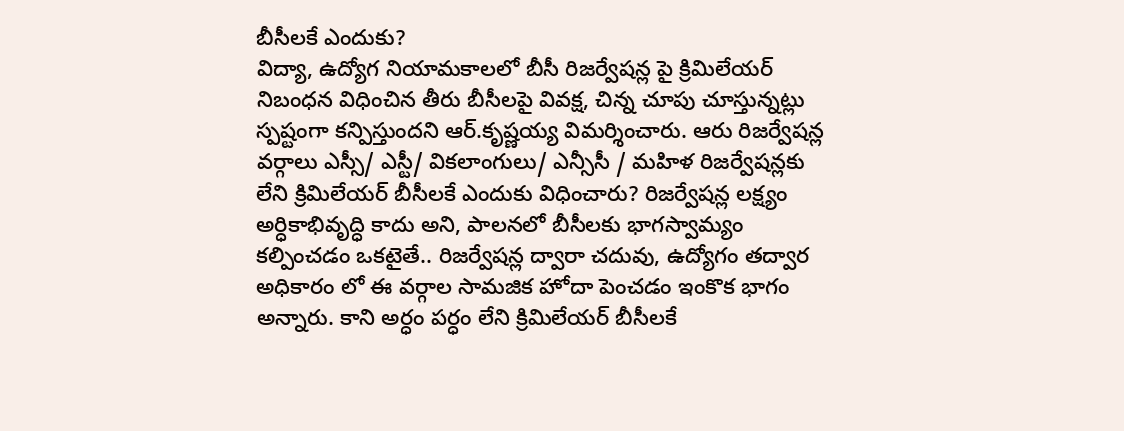బీసీలకే ఎందుకు?
విద్యా, ఉద్యోగ నియామకాలలో బీసీ రిజర్వేషన్ల పై క్రిమిలేయర్ నిబంధన విధించిన తీరు బీసీలపై వివక్ష, చిన్న చూపు చూస్తున్నట్లు స్పష్టంగా కన్పిస్తుందని ఆర్.కృష్ణయ్య విమర్శించారు. ఆరు రిజర్వేషన్ల వర్గాలు ఎస్సీ/ ఎస్టీ/ వికలాంగులు/ ఎన్సీసీ / మహిళ రిజర్వేషన్లకు లేని క్రిమిలేయర్ బీసీలకే ఎందుకు విధించారు? రిజర్వేషన్ల లక్ష్యం అర్ధికాభివృద్ధి కాదు అని, పాలనలో బీసీలకు భాగస్వామ్యం కల్పించడం ఒకటైతే.. రిజర్వేషన్ల ద్వారా చదువు, ఉద్యోగం తద్వార అధికారం లో ఈ వర్గాల సామజిక హోదా పెంచడం ఇంకొక భాగం అన్నారు. కాని అర్ధం పర్ధం లేని క్రిమిలేయర్ బీసీలకే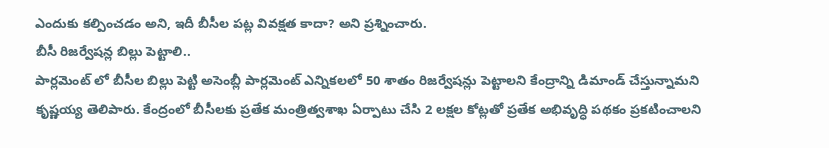ఎందుకు కల్పించడం అని, ఇదీ బీసీల పట్ల వివక్షత కాదా? అని ప్రశ్నించారు.
బీసీ రిజర్వేషన్ల బిల్లు పెట్టాలి..
పార్లమెంట్ లో బీసీల బిల్లు పెట్టి అసెంబ్లీ పార్లమెంట్ ఎన్నికలలో 50 శాతం రిజర్వేషన్లు పెట్టాలని కేంద్రాన్ని డిమాండ్ చేస్తున్నామని కృష్ణయ్య తెలిపారు. కేంద్రంలో బీసీలకు ప్రతేక మంత్రిత్వశాఖ ఏర్పాటు చేసి 2 లక్షల కోట్లతో ప్రతేక అభివృద్ధి పథకం ప్రకటించాలని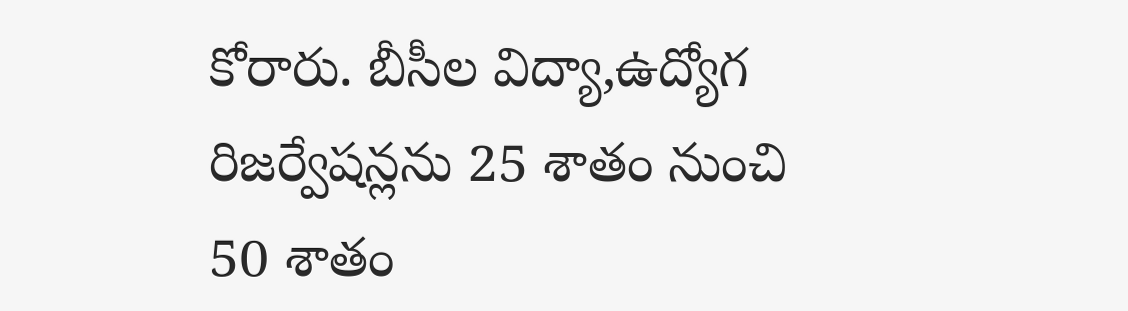కోరారు. బీసీల విద్యా,ఉద్యోగ రిజర్వేషన్లను 25 శాతం నుంచి 50 శాతం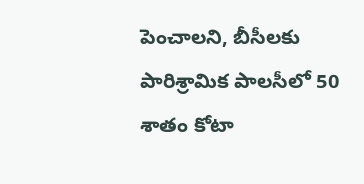పెంచాలని, బీసీలకు పారిశ్రామిక పాలసీలో 50 శాతం కోటా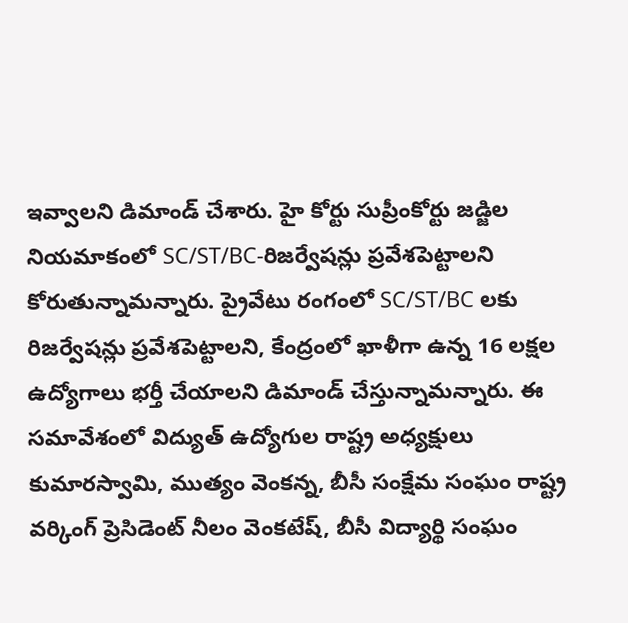ఇవ్వాలని డిమాండ్ చేశారు. హై కోర్టు సుప్రీంకోర్టు జడ్జిల నియమాకంలో SC/ST/BC-రిజర్వేషన్లు ప్రవేశపెట్టాలని కోరుతున్నామన్నారు. ప్రైవేటు రంగంలో SC/ST/BC లకు రిజర్వేషన్లు ప్రవేశపెట్టాలని, కేంద్రంలో ఖాళీగా ఉన్న 16 లక్షల ఉద్యోగాలు భర్తీ చేయాలని డిమాండ్ చేస్తున్నామన్నారు. ఈ సమావేశంలో విద్యుత్ ఉద్యోగుల రాష్ట్ర అధ్యక్షులు కుమారస్వామి, ముత్యం వెంకన్న, బీసీ సంక్షేమ సంఘం రాష్ట్ర వర్కింగ్ ప్రెసిడెంట్ నీలం వెంకటేష్, బీసీ విద్యార్థి సంఘం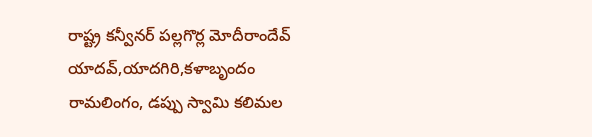రాష్ట్ర కన్వీనర్ పల్లగొర్ల మోదీరాందేవ్ యాదవ్,యాదగిరి,కళాబృందం రామలింగం, డప్పు స్వామి కలిమల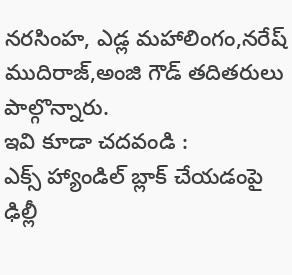నరసింహ, ఎడ్ల మహాలింగం,నరేష్ ముదిరాజ్,అంజి గౌడ్ తదితరులు పాల్గొన్నారు.
ఇవి కూడా చదవండి :
ఎక్స్ హ్యాండిల్ బ్లాక్ చేయడంపై ఢిల్లీ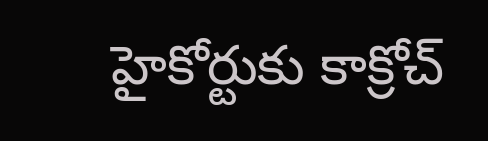హైకోర్టుకు కాక్రోచ్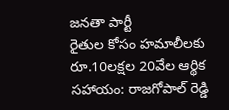జనతా పార్టీ
రైతుల కోసం హమాలీలకు రూ.10లక్షల 20వేల ఆర్థిక సహాయం: రాజగోపాల్ రెడ్డి